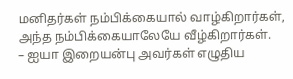மனிதர்கள் நம்பிக்கையால் வாழ்கிறார்கள், அந்த நம்பிக்கையாலேயே வீழ்கிறார்கள்.
– ஐயா இறையன்பு அவர்கள் எழுதிய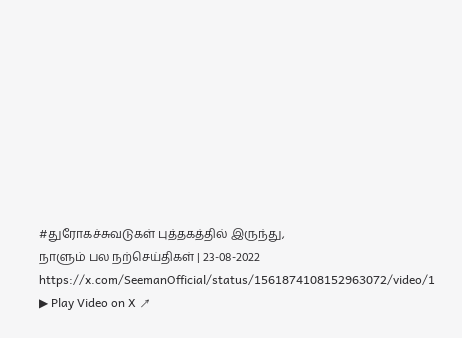#துரோகச்சுவடுகள் புத்தகத்தில் இருந்து,
நாளும் பல நற்செய்திகள் | 23-08-2022 https://x.com/SeemanOfficial/status/1561874108152963072/video/1
▶ Play Video on X ↗